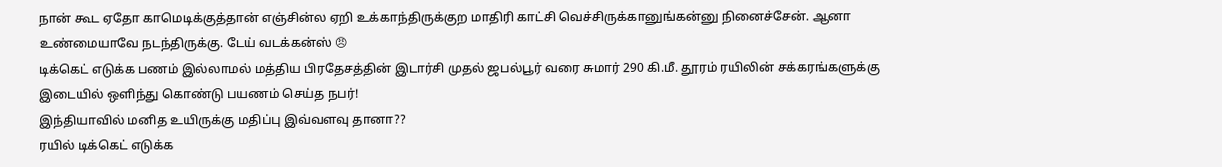நான் கூட ஏதோ காமெடிக்குத்தான் எஞ்சின்ல ஏறி உக்காந்திருக்குற மாதிரி காட்சி வெச்சிருக்கானுங்கன்னு நினைச்சேன். ஆனா உண்மையாவே நடந்திருக்கு. டேய் வடக்கன்ஸ் 😠
டிக்கெட் எடுக்க பணம் இல்லாமல் மத்திய பிரதேசத்தின் இடார்சி முதல் ஜபல்பூர் வரை சுமார் 290 கி.மீ. தூரம் ரயிலின் சக்கரங்களுக்கு இடையில் ஒளிந்து கொண்டு பயணம் செய்த நபர்!
இந்தியாவில் மனித உயிருக்கு மதிப்பு இவ்வளவு தானா??
ரயில் டிக்கெட் எடுக்க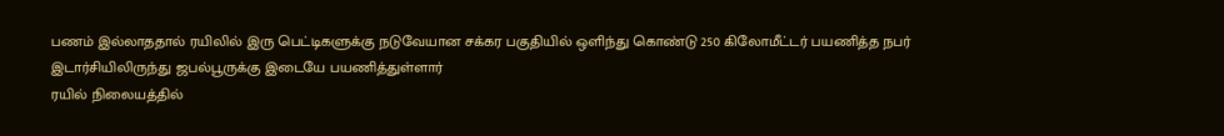பணம் இல்லாததால் ரயிலில் இரு பெட்டிகளுக்கு நடுவேயான சக்கர பகுதியில் ஒளிந்து கொண்டு 250 கிலோமீட்டர் பயணித்த நபர்
இடார்சியிலிருந்து ஜபல்பூருக்கு இடையே பயணித்துள்ளார்
ரயில் நிலையத்தில்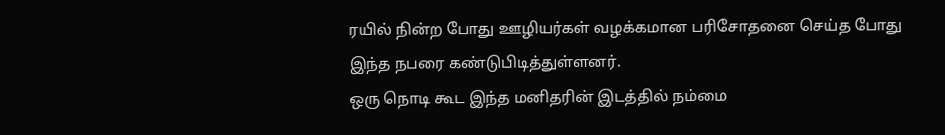ரயில் நின்ற போது ஊழியர்கள் வழக்கமான பரிசோதனை செய்த போது இந்த நபரை கண்டுபிடித்துள்ளனர்.
ஒரு நொடி கூட இந்த மனிதரின் இடத்தில் நம்மை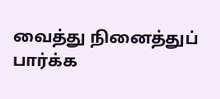வைத்து நினைத்துப் பார்க்க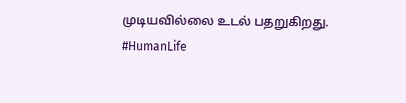முடியவில்லை உடல் பதறுகிறது.
#HumanLife